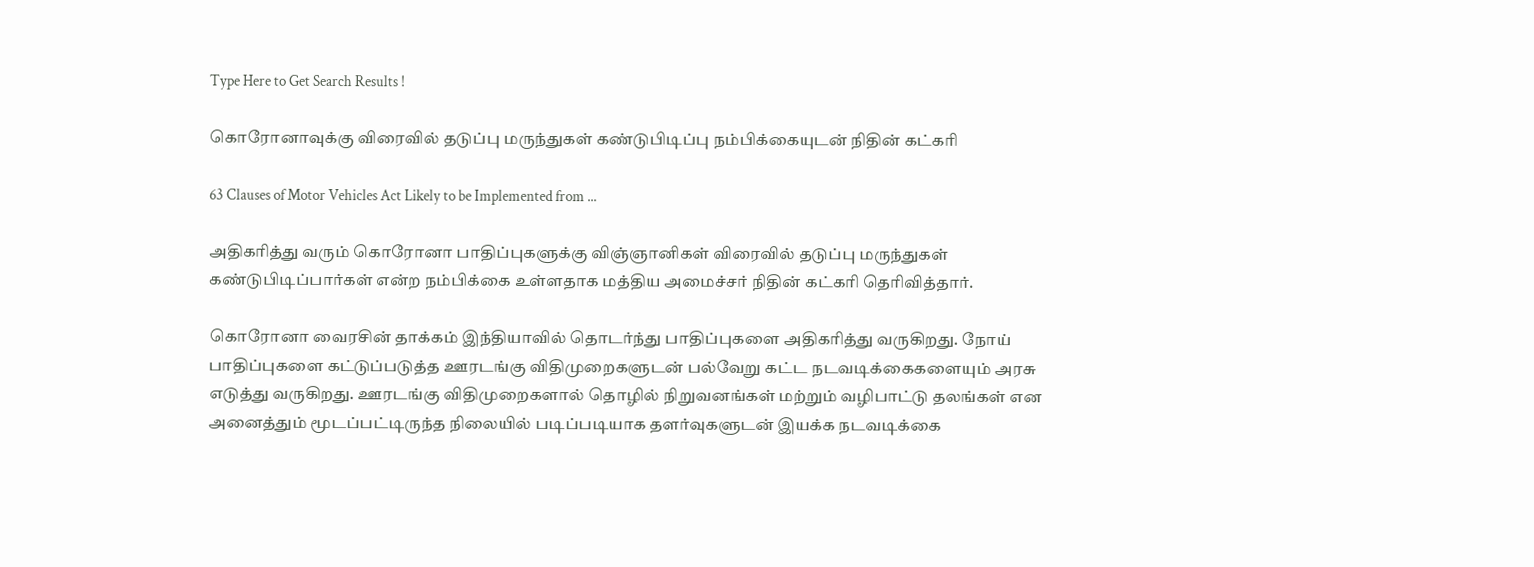Type Here to Get Search Results !

கொரோனாவுக்கு விரைவில் தடுப்பு மருந்துகள் கண்டுபிடிப்பு நம்பிக்கையுடன் நிதின் கட்கரி

63 Clauses of Motor Vehicles Act Likely to be Implemented from ...

அதிகரித்து வரும் கொரோனா பாதிப்புகளுக்கு விஞ்ஞானிகள் விரைவில் தடுப்பு மருந்துகள் கண்டுபிடிப்பார்கள் என்ற நம்பிக்கை உள்ளதாக மத்திய அமைச்சர் நிதின் கட்கரி தெரிவித்தார்.

கொரோனா வைரசின் தாக்கம் இந்தியாவில் தொடர்ந்து பாதிப்புகளை அதிகரித்து வருகிறது. நோய் பாதிப்புகளை கட்டுப்படுத்த ஊரடங்கு விதிமுறைகளுடன் பல்வேறு கட்ட நடவடிக்கைகளையும் அரசு எடுத்து வருகிறது. ஊரடங்கு விதிமுறைகளால் தொழில் நிறுவனங்கள் மற்றும் வழிபாட்டு தலங்கள் என அனைத்தும் மூடப்பட்டிருந்த நிலையில் படிப்படியாக தளர்வுகளுடன் இயக்க நடவடிக்கை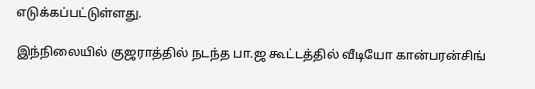எடுக்கப்பட்டுள்ளது.

இந்நிலையில் குஜராத்தில் நடந்த பா.ஜ கூட்டத்தில் வீடியோ கான்பரன்சிங்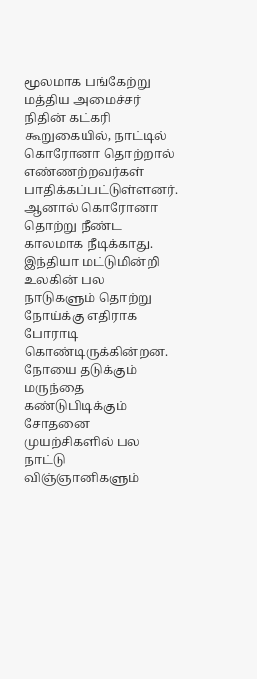மூலமாக பங்கேற்று மத்திய அமைச்சர் நிதின் கட்கரி கூறுகையில், நாட்டில் கொரோனா தொற்றால் எண்ணற்றவர்கள் பாதிக்கப்பட்டுள்ளனர். ஆனால் கொரோனா தொற்று நீண்ட காலமாக நீடிக்காது. இந்தியா மட்டுமின்றி உலகின் பல நாடுகளும் தொற்று நோய்க்கு எதிராக போராடி கொண்டிருக்கின்றன. நோயை தடுக்கும் மருந்தை கண்டுபிடிக்கும் சோதனை முயற்சிகளில் பல நாட்டு விஞ்ஞானிகளும்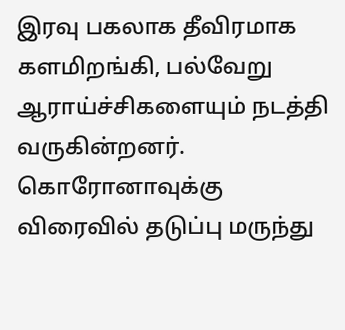இரவு பகலாக தீவிரமாக களமிறங்கி, பல்வேறு ஆராய்ச்சிகளையும் நடத்தி வருகின்றனர். கொரோனாவுக்கு விரைவில் தடுப்பு மருந்து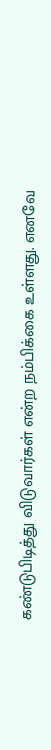கண்டுபிடித்து விடுவார்கள் என்ற நம்பிக்கை உள்ளது. எனவே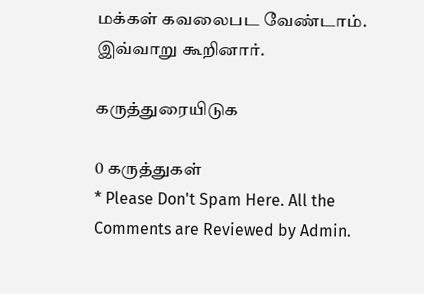மக்கள் கவலைபட வேண்டாம். இவ்வாறு கூறினார்.

கருத்துரையிடுக

0 கருத்துகள்
* Please Don't Spam Here. All the Comments are Reviewed by Admin.